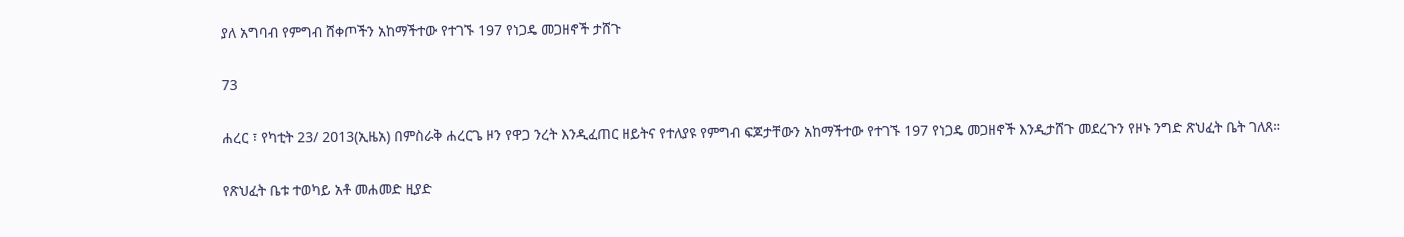ያለ አግባብ የምግብ ሸቀጦችን አከማችተው የተገኙ 197 የነጋዴ መጋዘኖች ታሸጉ

73

ሐረር ፣ የካቲት 23/ 2013(ኢዜአ) በምስራቅ ሐረርጌ ዞን የዋጋ ንረት እንዲፈጠር ዘይትና የተለያዩ የምግብ ፍጆታቸውን አከማችተው የተገኙ 197 የነጋዴ መጋዘኖች እንዲታሸጉ መደረጉን የዞኑ ንግድ ጽህፈት ቤት ገለጸ።

የጽህፈት ቤቱ ተወካይ አቶ መሐመድ ዚያድ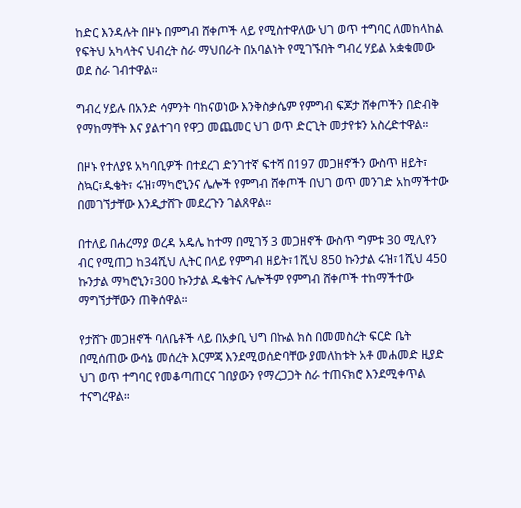ከድር እንዳሉት በዞኑ በምግብ ሸቀጦች ላይ የሚስተዋለው ህገ ወጥ ተግባር ለመከላከል የፍትህ አካላትና ህብረት ስራ ማህበራት በአባልነት የሚገኙበት ግብረ ሃይል አቋቁመው ወደ ስራ ገብተዋል።

ግብረ ሃይሉ በአንድ ሳምንት ባከናወነው እንቅስቃሴም የምግብ ፍጆታ ሸቀጦችን በድብቅ የማከማቸት እና ያልተገባ የዋጋ መጨመር ህገ ወጥ ድርጊት መታየቱን አስረድተዋል።

በዞኑ የተለያዩ አካባቢዎች በተደረገ ድንገተኛ ፍተሻ በ197 መጋዘኖችን ውስጥ ዘይት፣ ስኳር፣ዱቄት፣ ሩዝ፣ማካሮኒንና ሌሎች የምግብ ሸቀጦች በህገ ወጥ መንገድ አከማችተው በመገኘታቸው እንዲታሸጉ መደረጉን ገልጸዋል።

በተለይ በሐረማያ ወረዳ አዴሌ ከተማ በሚገኝ 3 መጋዘኖች ውስጥ ግምቱ 30 ሚሊየን ብር የሚጠጋ ከ34ሺህ ሊትር በላይ የምግብ ዘይት፣1ሺህ 850 ኩንታል ሩዝ፣1ሺህ 450 ኩንታል ማካሮኒን፣300 ኩንታል ዱቄትና ሌሎችም የምግብ ሸቀጦች ተከማችተው ማግኘታቸውን ጠቅሰዋል።

የታሸጉ መጋዘኖች ባለቤቶች ላይ በአቃቢ ህግ በኩል ክስ በመመስረት ፍርድ ቤት በሚሰጠው ውሳኔ መሰረት እርምጃ እንደሚወሰድባቸው ያመለከቱት አቶ መሐመድ ዚያድ ህገ ወጥ ተግባር የመቆጣጠርና ገበያውን የማረጋጋት ስራ ተጠናክሮ እንደሚቀጥል ተናግረዋል።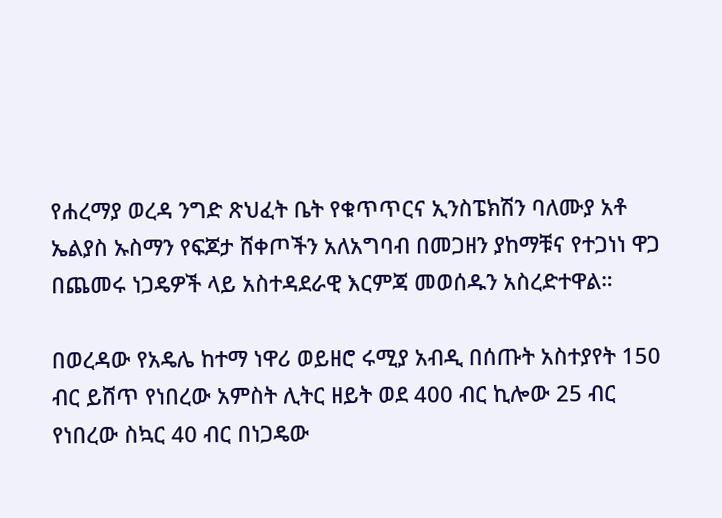የሐረማያ ወረዳ ንግድ ጽህፈት ቤት የቁጥጥርና ኢንስፔክሽን ባለሙያ አቶ ኤልያስ ኡስማን የፍጆታ ሸቀጦችን አለአግባብ በመጋዘን ያከማቹና የተጋነነ ዋጋ በጨመሩ ነጋዴዎች ላይ አስተዳደራዊ እርምጃ መወሰዱን አስረድተዋል።

በወረዳው የአዴሌ ከተማ ነዋሪ ወይዘሮ ሩሚያ አብዲ በሰጡት አስተያየት 150 ብር ይሸጥ የነበረው አምስት ሊትር ዘይት ወደ 400 ብር ኪሎው 25 ብር የነበረው ስኳር 40 ብር በነጋዴው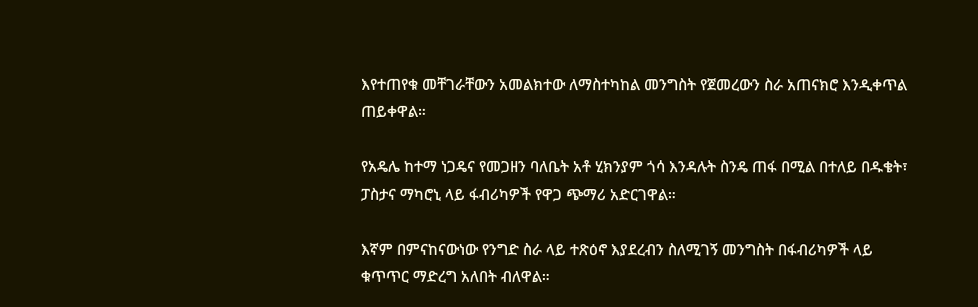እየተጠየቁ መቸገራቸውን አመልክተው ለማስተካከል መንግስት የጀመረውን ስራ አጠናክሮ እንዲቀጥል ጠይቀዋል።

የአዴሌ ከተማ ነጋዴና የመጋዘን ባለቤት አቶ ሂክንያም ጎሳ እንዳሉት ስንዴ ጠፋ በሚል በተለይ በዱቄት፣ ፓስታና ማካሮኒ ላይ ፋብሪካዎች የዋጋ ጭማሪ አድርገዋል።

እኛም በምናከናውነው የንግድ ስራ ላይ ተጽዕኖ እያደረብን ስለሚገኝ መንግስት በፋብሪካዎች ላይ ቁጥጥር ማድረግ አለበት ብለዋል።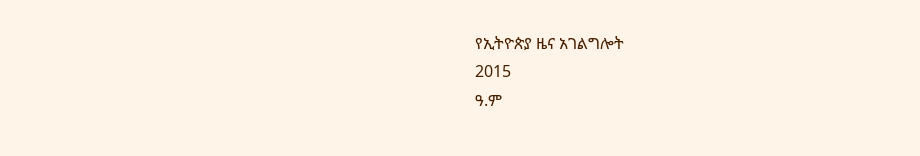የኢትዮጵያ ዜና አገልግሎት
2015
ዓ.ም